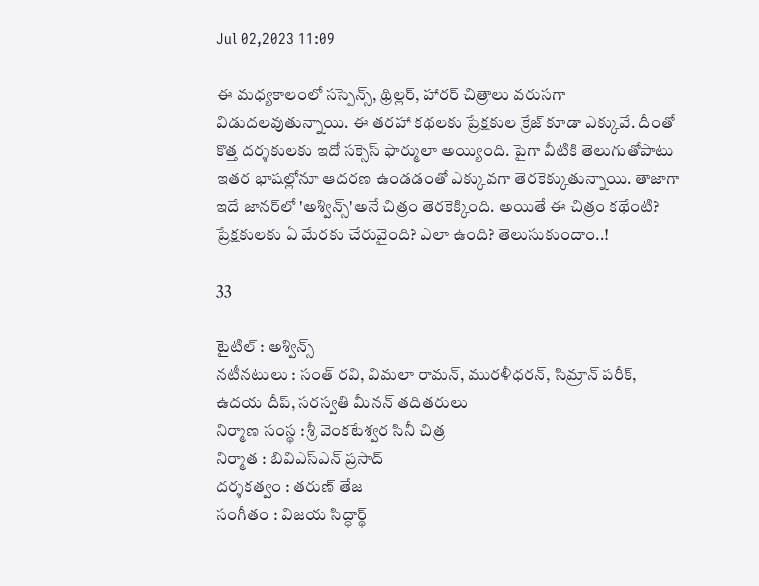Jul 02,2023 11:09

ఈ మధ్యకాలంలో సస్పెన్స్‌, థ్రిల్లర్‌, హారర్‌ చిత్రాలు వరుసగా విడుదలవుతున్నాయి. ఈ తరహా కథలకు ప్రేక్షకుల క్రేజ్‌ కూడా ఎక్కువే. దీంతో కొత్త దర్శకులకు ఇదో సక్సెస్‌ ఫార్ములా అయ్యింది. పైగా వీటికి తెలుగుతోపాటు ఇతర భాషల్లోనూ ఆదరణ ఉండడంతో ఎక్కువగా తెరకెక్కుతున్నాయి. తాజాగా ఇదే జానర్‌లో 'అశ్విన్స్‌'అనే చిత్రం తెరకెక్కింది. అయితే ఈ చిత్రం కథేంటి? ప్రేక్షకులకు ఏ మేరకు చేరువైంది? ఎలా ఉంది? తెలుసుకుందాం..!

33

టైటిల్‌ : అశ్విన్స్‌
నటీనటులు : సంత్‌ రవి, విమలా రామన్‌, మురళీధరన్‌, సిమ్రాన్‌ పరీక్‌, ఉదయ దీప్‌, సరస్వతి మీనన్‌ తదితరులు
నిర్మాణ సంస్థ : శ్రీ వెంకటేశ్వర సినీ చిత్ర
నిర్మాత : బివిఎస్‌ఎన్‌ ప్రసాద్‌
దర్శకత్వం : తరుణ్‌ తేజ
సంగీతం : విజయ సిద్ధార్థ్‌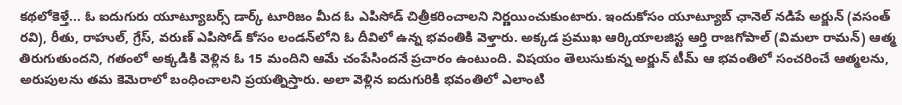కథలోకెళ్తే... ఓ ఐదుగురు యూట్యూబర్స్‌ డార్క్‌ టూరిజం మీద ఓ ఎపిసోడ్‌ చిత్రీకరించాలని నిర్ణయించుకుంటారు. ఇందుకోసం యూట్యూబ్‌ ఛానెల్‌ నడిపే అర్జున్‌ (వసంత్‌ రవి), రీతు, రాహుల్‌, గ్రేస్‌, వరుణ్‌ ఎపిసోడ్‌ కోసం లండన్‌లోని ఓ దీవిలో ఉన్న భవంతికి వెళ్తారు. అక్కడ ప్రముఖ ఆర్కియాలజిస్ట ఆర్తి రాజగోపాల్‌ (విమలా రామన్‌) ఆత్మ తిరుగుతుందని, గతంలో అక్కడికి వెళ్లిన ఓ 15 మందిని ఆమే చంపేసిందనే ప్రచారం ఉంటుంది. విషయం తెలుసుకున్న అర్జున్‌ టీమ్‌ ఆ భవంతిలో సంచరించే ఆత్మలను, అరుపులను తమ కెమెరాలో బంధించాలని ప్రయత్నిస్తారు. అలా వెళ్లిన ఐదుగురికి భవంతిలో ఎలాంటి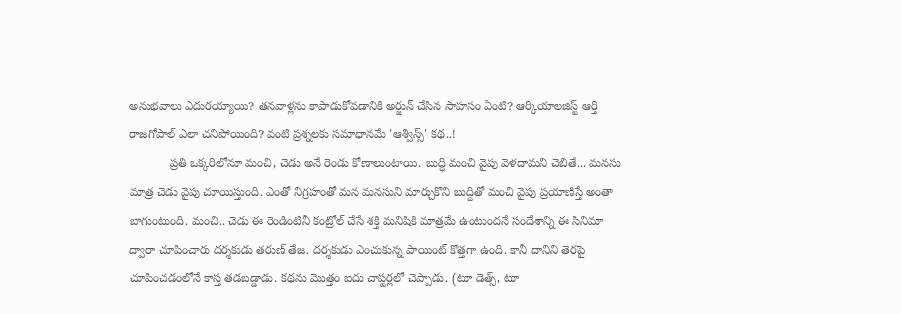అనుభవాలు ఎదురయ్యాయి? తనవాళ్లను కాపాడుకోవడానికి అర్జున్‌ చేసిన సాహసం ఏంటి? ఆర్కియాలజిస్ట్‌ ఆర్తి రాజగోపాల్‌ ఎలా చనిపోయింది? వంటి ప్రశ్నలకు సమాధానమే 'ఆశ్విన్స్‌' కథ..!
            ప్రతి ఒక్కరిలోనూ మంచి, చెడు అనే రెండు కోణాలుంటాయి. బుద్ధి మంచి వైపు వెళదామని చెబితే... మనసు మాత్ర చెడు వైపు చూయిస్తుంది. ఎంతో నిగ్రహంతో మన మనసుని మార్చుకొని బుద్దితో మంచి వైపు ప్రయాణిస్తే అంతా బాగుంటుంది. మంచి.. చెడు ఈ రెండింటినీ కంట్రోల్‌ చేసే శక్తి మనిషికి మాత్రమే ఉంటుందనే సందేశాన్ని ఈ సినిమా ద్వారా చూపించారు దర్శకుడు తరుణ్‌ తేజ. దర్శకుడు ఎంచుకున్న పాయింట్‌ కొత్తగా ఉంది. కానీ దానిని తెరపై చూపించడంలోనే కాస్త తడబడ్డాడు. కథను మొత్తం ఐదు చాప్టర్లలో చెప్పాడు. (టూ డెత్స్‌, టూ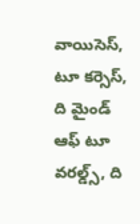వాయిసెస్‌, టూ కర్సెస్‌, ది మైండ్‌ ఆఫ్‌ టూ వరల్డ్స్‌, ది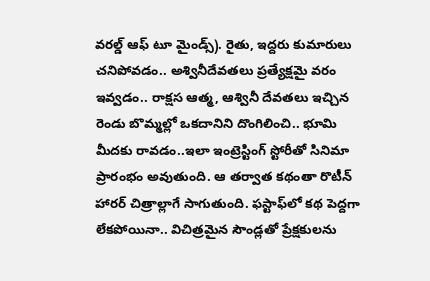వరల్డ్‌ ఆఫ్‌ టూ మైండ్స్‌). రైతు, ఇద్దరు కుమారులు చనిపోవడం.. అశ్వినీదేవతలు ప్రత్యేక్షమై వరం ఇవ్వడం.. రాక్షస ఆత్మ, ఆశ్వినీ దేవతలు ఇచ్చిన రెండు బొమ్మల్లో ఒకదానిని దొంగిలించి.. భూమి మీదకు రావడం..ఇలా ఇంట్రెస్టింగ్‌ స్టోరీతో సినిమా ప్రారంభం అవుతుంది. ఆ తర్వాత కథంతా రొటీన్‌ హారర్‌ చిత్రాల్లాగే సాగుతుంది. ఫస్టాఫ్‌లో కథ పెద్దగా లేకపోయినా.. విచిత్రమైన సౌండ్లతో ప్రేక్షకులను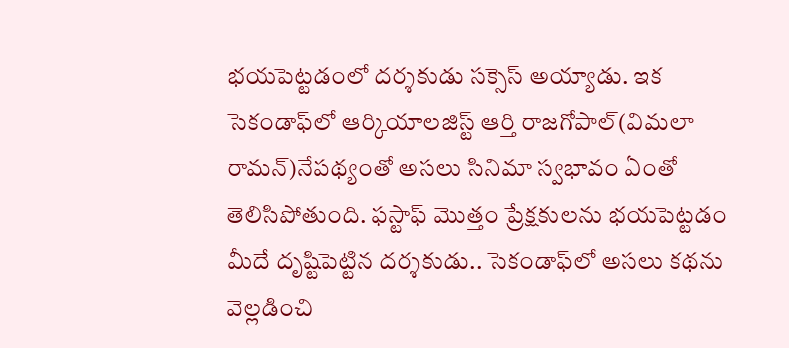భయపెట్టడంలో దర్శకుడు సక్సెస్‌ అయ్యాడు. ఇక సెకండాఫ్‌లో ఆర్కియాలజిస్ట్‌ ఆర్తి రాజగోపాల్‌(విమలా రామన్‌)నేపథ్యంతో అసలు సినిమా స్వభావం ఏంతో తెలిసిపోతుంది. ఫస్టాఫ్‌ మొత్తం ప్రేక్షకులను భయపెట్టడం మీదే దృష్టిపెట్టిన దర్శకుడు.. సెకండాఫ్‌లో అసలు కథను వెల్లడించి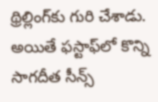థ్రిల్లింగ్‌కు గురి చేశాడు. అయితే ఫస్టాఫ్‌లో కొన్ని సాగదీత సీన్స్‌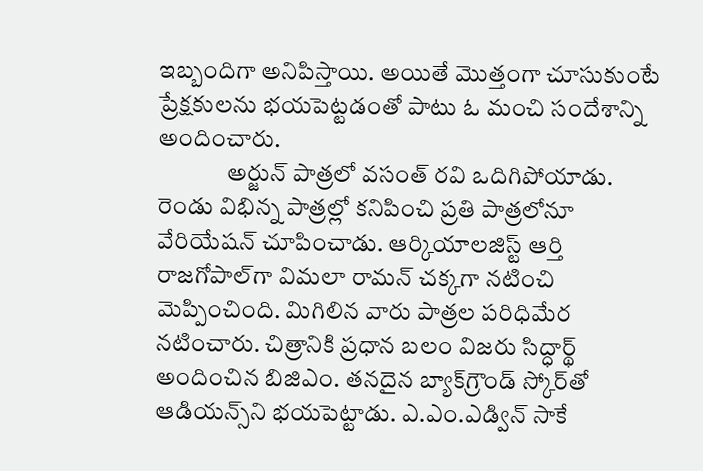ఇబ్బందిగా అనిపిస్తాయి. అయితే మొత్తంగా చూసుకుంటే ప్రేక్షకులను భయపెట్టడంతో పాటు ఓ మంచి సందేశాన్ని అందించారు.
              అర్జున్‌ పాత్రలో వసంత్‌ రవి ఒదిగిపోయాడు. రెండు విభిన్న పాత్రల్లో కనిపించి ప్రతి పాత్రలోనూ వేరియేషన్‌ చూపించాడు. ఆర్కియాలజిస్ట్‌ ఆర్తి రాజగోపాల్‌గా విమలా రామన్‌ చక్కగా నటించి మెప్పించింది. మిగిలిన వారు పాత్రల పరిధిమేర నటించారు. చిత్రానికి ప్రధాన బలం విజరు సిద్ధార్థ్‌ అందించిన బిజిఎం. తనదైన బ్యాక్‌గ్రౌండ్‌ స్కోర్‌తో ఆడియన్స్‌ని భయపెట్టాడు. ఎ.ఎం.ఎడ్విన్‌ సాకే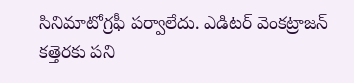సినిమాటోగ్రఫీ పర్వాలేదు. ఎడిటర్‌ వెంకట్రాజన్‌ కత్తెరకు పని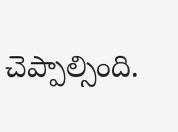చెప్పాల్సింది.